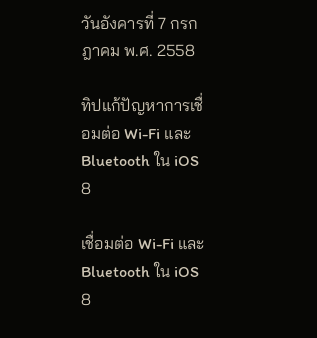วันอังคารที่ 7 กรกฎาคม พ.ศ. 2558

ทิปแก้ปัญหาการเชื่อมต่อ Wi-Fi และ Bluetooth ใน iOS 8

เชื่อมต่อ Wi-Fi และ Bluetooth ใน iOS 8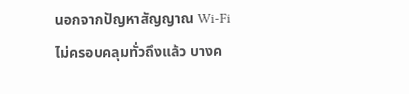นอกจากปัญหาสัญญาณ Wi-Fi ไม่ครอบคลุมทั่วถึงแล้ว บางค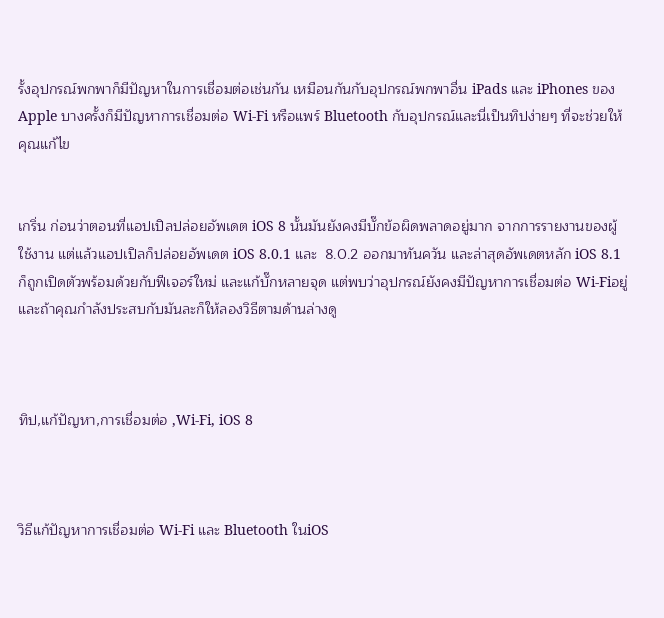รั้งอุปกรณ์พกพาก็มีปัญหาในการเชื่อมต่อเช่นกัน เหมือนกันกับอุปกรณ์พกพาอื่น iPads และ iPhones ของ Apple บางครั้งก็มีปัญหาการเชื่อมต่อ Wi-Fi หรือแพร์ Bluetooth กับอุปกรณ์และนี่เป็นทิปง่ายๆ ที่จะช่วยให้คุณแก้ไข


เกริ่น ก่อนว่าตอนที่แอปเปิลปล่อยอัพเดต iOS 8 นั้นมันยังคงมีบั๊กข้อผิดพลาดอยู่มาก จากการรายงานของผู้ใช้งาน แต่แล้วแอปเปิลก็ปล่อยอัพเดต iOS 8.0.1 และ  8.0.2 ออกมาทันควัน และล่าสุดอัพเดตหลัก iOS 8.1 ก็ถูกเปิดตัวพร้อมด้วยกับฟีเจอร์ใหม่ และแก้บั๊กหลายจุด แต่พบว่าอุปกรณ์ยังคงมีปัญหาการเชื่อมต่อ Wi-Fiอยู่และถ้าคุณกำลังประสบกับมันละก็ให้ลองวิธีตามด้านล่างดู



ทิป,แก้ปัญหา,การเชื่อมต่อ ,Wi-Fi, iOS 8



วิธีแก้ปัญหาการเชื่อมต่อ Wi-Fi และ Bluetooth ในiOS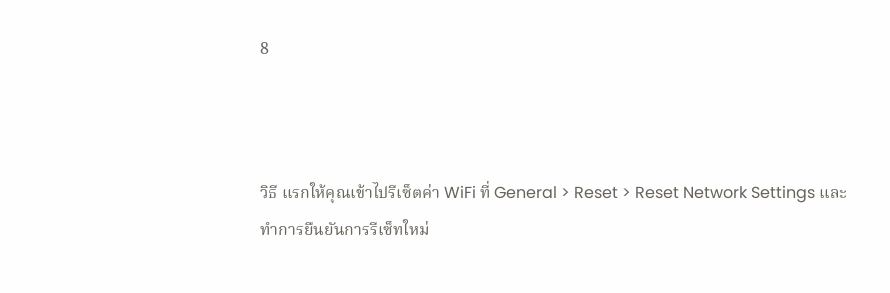8



วิธี แรกให้คุณเข้าไปรีเซ็ตค่า WiFi ที่ General > Reset > Reset Network Settings และทำการยืนยันการรีเซ็ทใหม่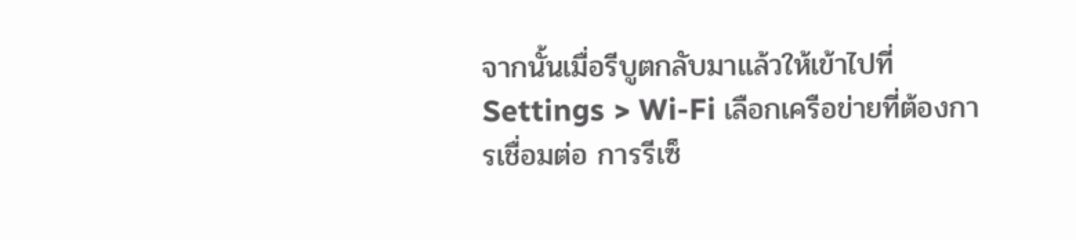จากนั้นเมื่อรีบูตกลับมาแล้วให้เข้าไปที่ Settings > Wi-Fi เลือกเครือข่ายที่ต้องการเชื่อมต่อ การรีเซ็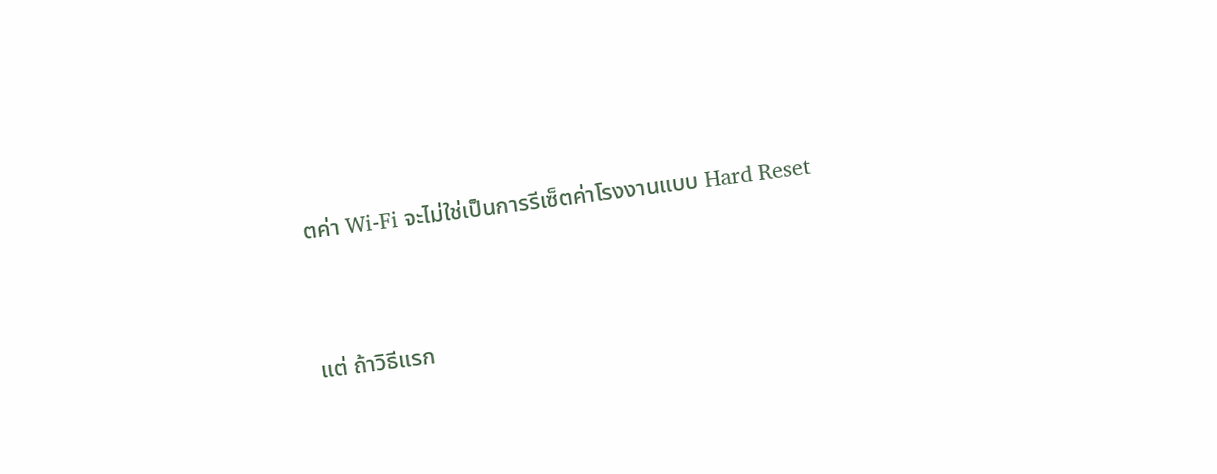ตค่า Wi-Fi จะไม่ใช่เป็นการรีเซ็ตค่าโรงงานแบบ Hard Reset



แต่ ถ้าวิธีแรก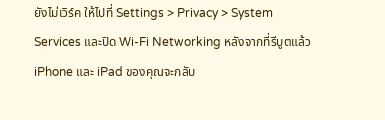ยังไม่เวิร์ค ให้ไปที่ Settings > Privacy > System Services และปิด Wi-Fi Networking หลังจากที่รีบูตแล้ว iPhone และ iPad ของคุณจะกลับ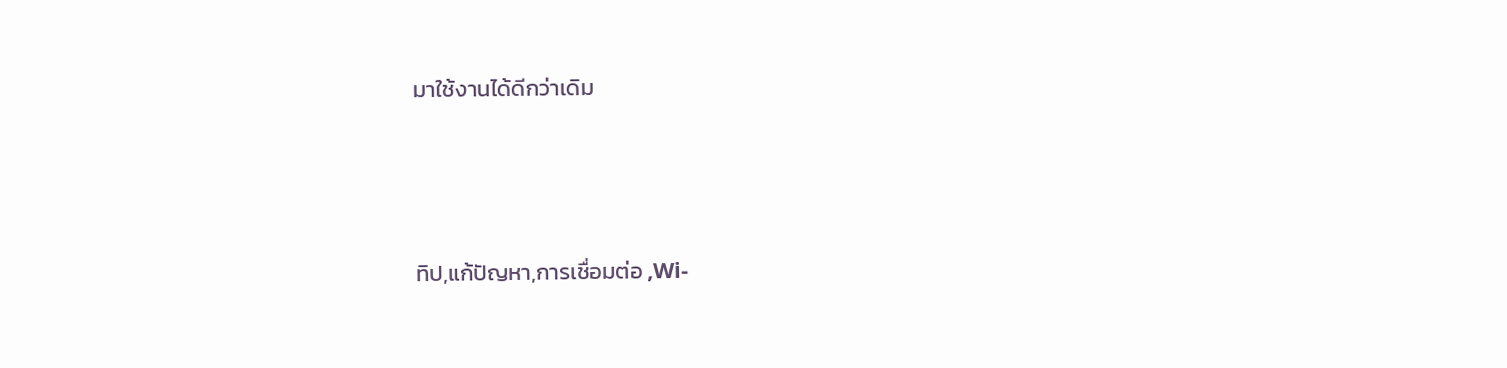มาใช้งานได้ดีกว่าเดิม



ทิป,แก้ปัญหา,การเชื่อมต่อ ,Wi-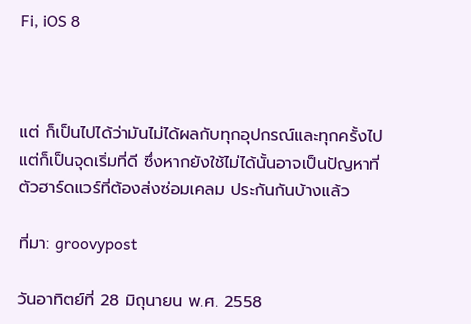Fi, iOS 8



แต่ ก็เป็นไปได้ว่ามันไม่ได้ผลกับทุกอุปกรณ์และทุกครั้งไป แต่ก็เป็นจุดเริ่มที่ดี ซึ่งหากยังใช้ไม่ได้นั้นอาจเป็นปัญหาที่ตัวฮาร์ดแวร์ที่ต้องส่งซ่อมเคลม ประกันกันบ้างแล้ว

ที่มา: groovypost

วันอาทิตย์ที่ 28 มิถุนายน พ.ศ. 2558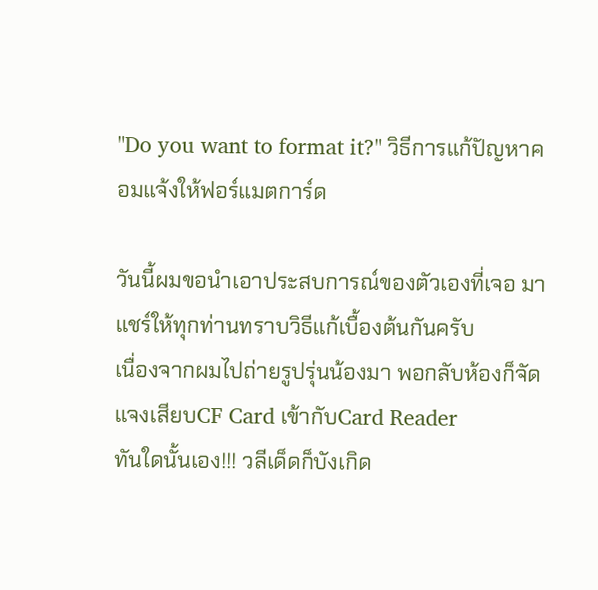"Do you want to format it?" วิธีการแก้ปัญหาคอมแจ้งให้ฟอร์แมตการ์ด

วันนี้ผมขอนำเอาประสบการณ์ของตัวเองที่เจอ มาแชร์ให้ทุกท่านทราบวิธีแก้เบื้องต้นกันครับ
เนื่องจากผมไปถ่ายรูปรุ่นน้องมา พอกลับห้องก็จัดแจงเสียบCF Card เข้ากับCard Reader
ทันใดนั้นเอง!!! วลีเด็ดก็บังเกิด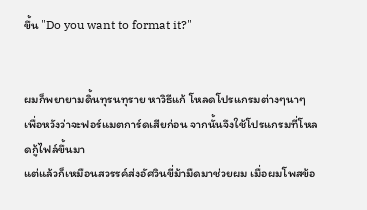ขึ้น "Do you want to format it?"


ผมก็พยายามดิ้นทุรนทุราย หาวิธีแก้ โหลดโปรแกรมต่างๆนาๆ
เพื่อหวังว่าจะฟอร์แมตการ์ดเสียก่อน จากนั้นจึงใช้โปรแกรมที่โหลดกู้ไฟล์ขึ้นมา
แต่แล้วก็เหมือนสวรรค์ส่งอัศวินขี่ม้ามืดมาช่วยผม เมื่อผมโพสข้อ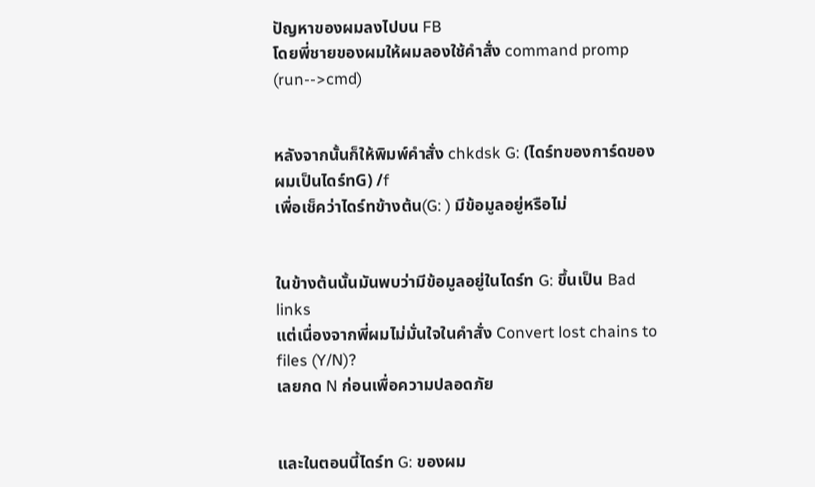ปัญหาของผมลงไปบน FB
โดยพี่ชายของผมให้ผมลองใช้คำสั่ง command promp (run-->cmd)


หลังจากนั้นก็ให้พิมพ์คำสั่ง chkdsk G: (ไดร์ทของการ์ดของผมเป็นไดร์ทG) /f
เพื่อเช็คว่าไดร์ทข้างต้น(G: ) มีข้อมูลอยู่หรือไม่


ในข้างต้นนั้นมันพบว่ามีข้อมูลอยู่ในไดร์ท G: ขึ้นเป็น Bad links
แต่เนื่องจากพี่ผมไม่มั่นใจในคำสั่ง Convert lost chains to files (Y/N)?
เลยกด N ก่อนเพื่อความปลอดภัย


และในตอนนี้ไดร์ท G: ของผม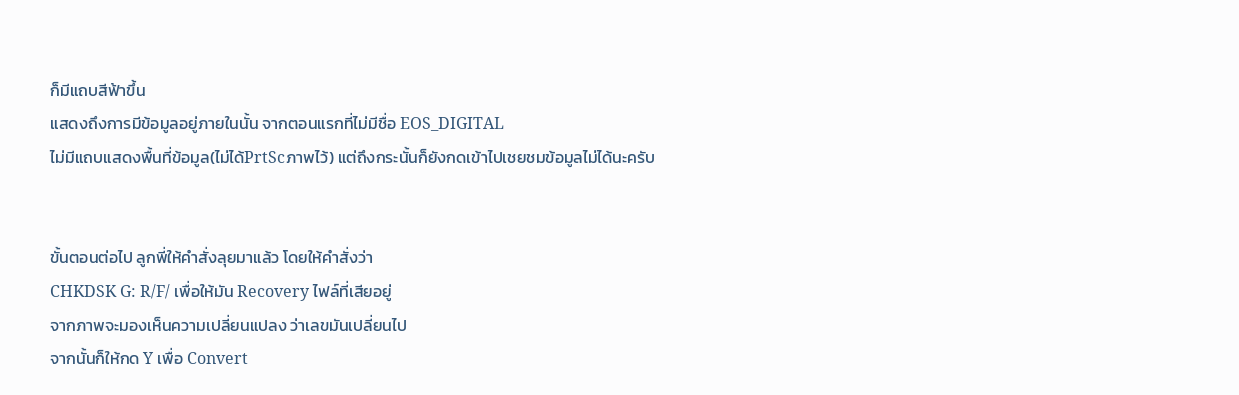ก็มีแถบสีฟ้าขึ้น
แสดงถึงการมีข้อมูลอยู่ภายในนั้น จากตอนแรกที่ไม่มีชื่อ EOS_DIGITAL
ไม่มีแถบแสดงพื้นที่ข้อมูล(ไม่ได้PrtScภาพไว้) แต่ถึงกระนั้นก็ยังกดเข้าไปเชยชมข้อมูลไม่ได้นะครับ


ขั้นตอนต่อไป ลูกพี่ให้คำสั่งลุยมาแล้ว โดยให้คำสั่งว่า
CHKDSK G: R/F/ เพื่อให้มัน Recovery ไฟล์ที่เสียอยู่
จากภาพจะมองเห็นความเปลี่ยนแปลง ว่าเลขมันเปลี่ยนไป
จากนั้นก็ให้กด Y เพื่อ Convert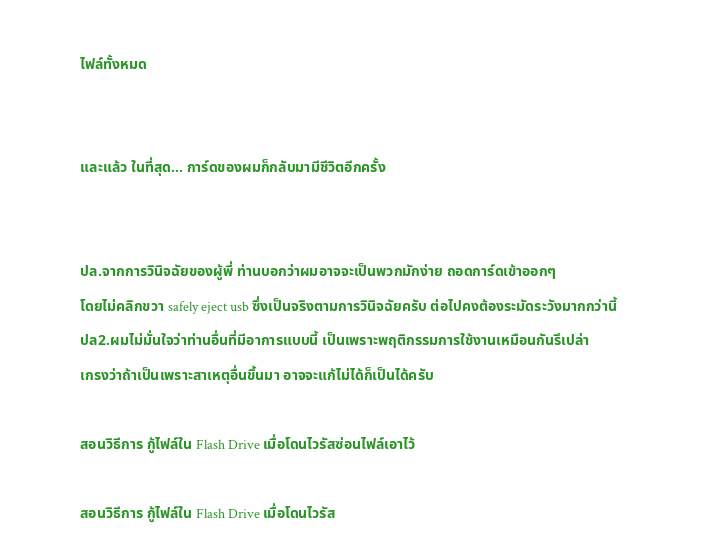ไฟล์ทั้งหมด


และแล้ว ในที่สุด... การ์ดของผมก็กลับมามีชีวิตอีกครั้ง


ปล.จากการวินิจฉัยของผู้พี่ ท่านบอกว่าผมอาจจะเป็นพวกมักง่าย ถอดการ์ดเข้าออกๆ
โดยไม่คลิกขวา safely eject usb ซึ่งเป็นจริงตามการวินิจฉัยครับ ต่อไปคงต้องระมัดระวังมากกว่านี้
ปล2.ผมไม่มั่นใจว่าท่านอื่นที่มีอาการแบบนี้ เป็นเพราะพฤติกรรมการใช้งานเหมือนกันรึเปล่า
เกรงว่าถ้าเป็นเพราะสาเหตุอื่นขึ้นมา อาจจะแก้ไม่ได้ก็เป็นได้ครับ

สอนวิธีการ กู้ไฟล์ใน Flash Drive เมื่อโดนไวรัสซ่อนไฟล์เอาไว้

สอนวิธีการ กู้ไฟล์ใน Flash Drive เมื่อโดนไวรัส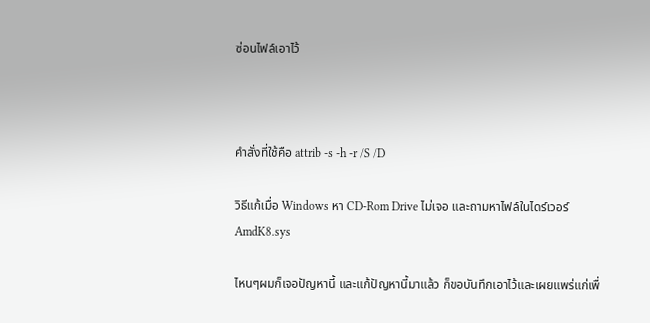ซ่อนไฟล์เอาไว้



คำสั่งที่ใช้คือ attrib -s -h -r /S /D

วิธีแก้เมื่อ Windows หา CD-Rom Drive ไม่เจอ และถามหาไฟล์ในไดร์เวอร์ AmdK8.sys

ไหนๆผมก็เจอปัญหานี้ และแก้ปัญหานี้มาแล้ว ก็ขอบันทึกเอาไว้และเผยแพร่แก่เพื่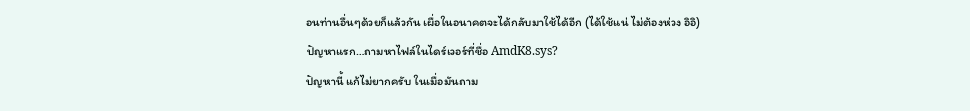อนท่านอื่นๆด้วยก็แล้วกัน เผื่อในอนาคตจะได้กลับมาใช้ได้อีก (ได้ใช้แน่ ไม่ต้องห่วง อิอิ)
ปัญหาแรก…ถามหาไฟล์ในไดร์เวอร์ที่ชื่อ AmdK8.sys?
ปัญหานี้ แก้ไม่ยากครับ ในเมื่อมันถาม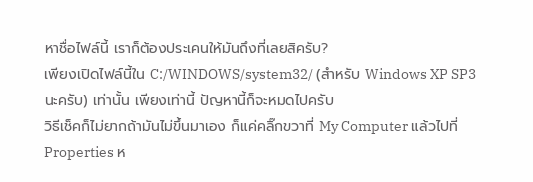หาชื่อไฟล์นี้ เราก็ต้องประเคนให้มันถึงที่เลยสิครับ?
เพียงเปิดไฟล์นี้ใน C:/WINDOWS/system32/ (สำหรับ Windows XP SP3 นะครับ) เท่านั้น เพียงเท่านี้ ปัญหานี้ก็จะหมดไปครับ
วิธีเช็คก็ไม่ยากถ้ามันไม่ขึ้นมาเอง ก็แค่คลิ๊กขวาที่ My Computer แล้วไปที่ Properties ห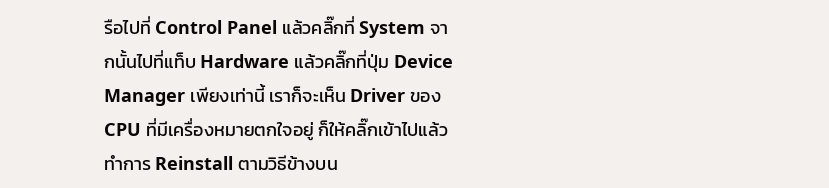รือไปที่ Control Panel แล้วคลิ๊กที่ System จากนั้นไปที่แท็บ Hardware แล้วคลิ๊กที่ปุ่ม Device Manager เพียงเท่านี้ เราก็จะเห็น Driver ของ CPU ที่มีเครื่องหมายตกใจอยู่ ก็ให้คลิ๊กเข้าไปแล้วทำการ Reinstall ตามวิธีข้างบน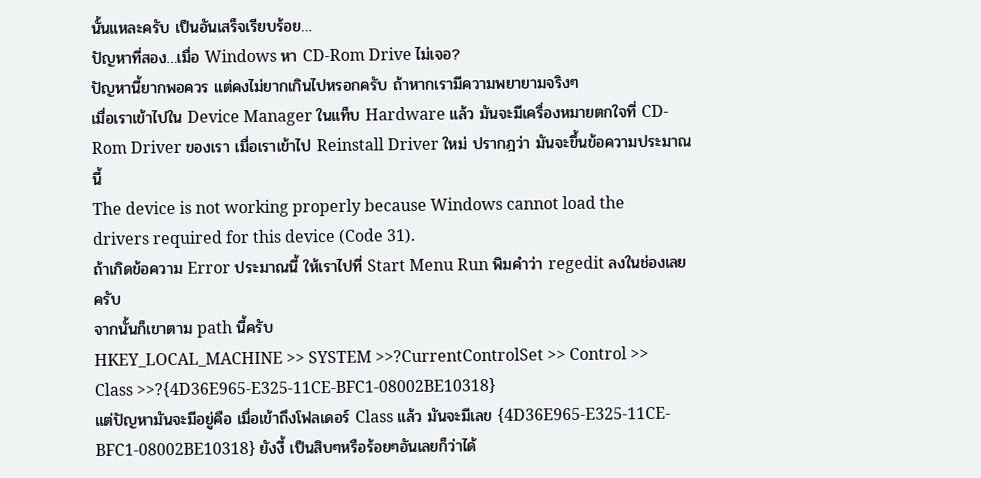นั้นแหละครับ เป็นอันเสร็จเรียบร้อย…
ปัญหาที่สอง…เมื่อ Windows หา CD-Rom Drive ไม่เจอ?
ปัญหานี้ยากพอควร แต่คงไม่ยากเกินไปหรอกครับ ถ้าหากเรามีความพยายามจริงๆ
เมื่อเราเข้าไปใน Device Manager ในแท็บ Hardware แล้ว มันจะมีเครื่องหมายตกใจที่ CD-Rom Driver ของเรา เมื่อเราเข้าไป Reinstall Driver ใหม่ ปรากฎว่า มันจะขึ้นข้อความประมาณนี้
The device is not working properly because Windows cannot load the drivers required for this device (Code 31).
ถ้าเกิดข้อความ Error ประมาณนี้ ให้เราไปที่ Start Menu Run พิมคำว่า regedit ลงในช่องเลยครับ
จากนั้นก็เขาตาม path นี้ครับ
HKEY_LOCAL_MACHINE >> SYSTEM >>?CurrentControlSet >> Control >> Class >>?{4D36E965-E325-11CE-BFC1-08002BE10318}
แต่ปัญหามันจะมีอยู่คือ เมื่อเข้าถึงโฟลเดอร์ Class แล้ว มันจะมีเลข {4D36E965-E325-11CE-BFC1-08002BE10318} ยังงี้ เป็นสิบๆหรือร้อยๆอันเลยก็ว่าได้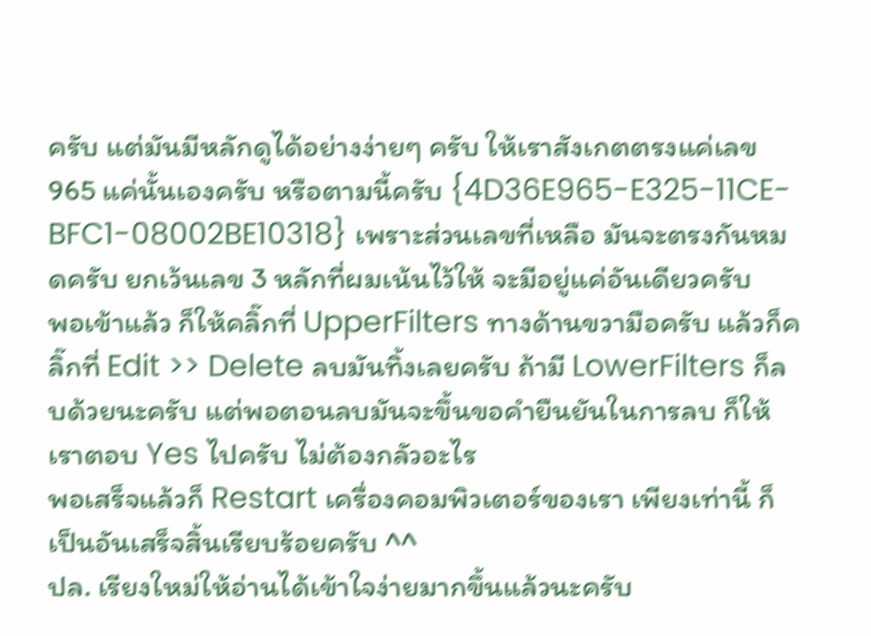ครับ แต่มันมีหลักดูได้อย่างง่ายๆ ครับ ให้เราสังเกตตรงแค่เลข 965 แค่นั้นเองครับ หรือตามนี้ครับ {4D36E965-E325-11CE-BFC1-08002BE10318} เพราะส่วนเลขที่เหลือ มันจะตรงกันหมดครับ ยกเว้นเลข 3 หลักที่ผมเน้นไว้ให้ จะมีอยู่แค่อันเดียวครับ
พอเข้าแล้ว ก็ให้คลิ๊กที่ UpperFilters ทางด้านขวามือครับ แล้วก็คลิ๊กที่ Edit >> Delete ลบมันทิ้งเลยครับ ถ้ามี LowerFilters ก็ลบด้วยนะครับ แต่พอตอนลบมันจะขึ้นขอคำยืนยันในการลบ ก็ให้เราตอบ Yes ไปครับ ไม่ต้องกลัวอะไร
พอเสร็จแล้วก็ Restart เครื่องคอมพิวเตอร์ของเรา เพียงเท่านี้ ก็เป็นอันเสร็จสิ้นเรียบร้อยครับ ^^
ปล. เรียงใหม่ให้อ่านได้เข้าใจง่ายมากขึ้นแล้วนะครับ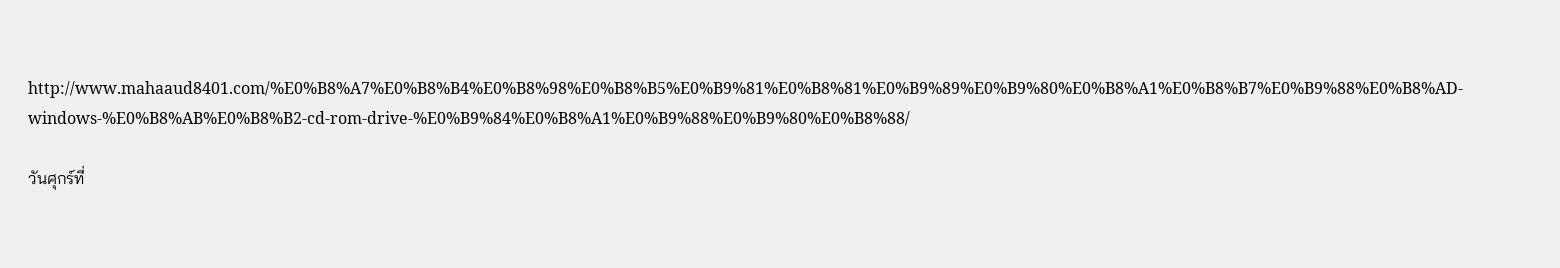http://www.mahaaud8401.com/%E0%B8%A7%E0%B8%B4%E0%B8%98%E0%B8%B5%E0%B9%81%E0%B8%81%E0%B9%89%E0%B9%80%E0%B8%A1%E0%B8%B7%E0%B9%88%E0%B8%AD-windows-%E0%B8%AB%E0%B8%B2-cd-rom-drive-%E0%B9%84%E0%B8%A1%E0%B9%88%E0%B9%80%E0%B8%88/

วันศุกร์ที่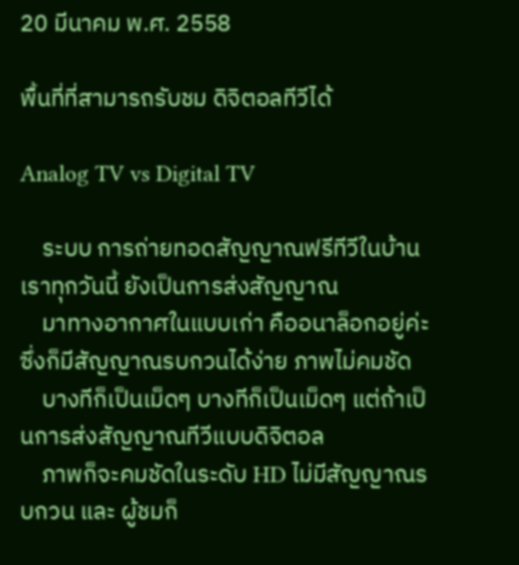20 มีนาคม พ.ศ. 2558

พื้นที่ที่สามารถรับชม ดิจิตอลทีวีได้

Analog TV vs Digital TV

    ระบบ การถ่ายทอดสัญญาณฟรีทีวีในบ้านเราทุกวันนี้ ยังเป็นการส่งสัญญาณ
    มาทางอากาศในแบบเก่า คืออนาล็อกอยู่ค่ะ ซึ่งก็มีสัญญาณรบกวนได้ง่าย ภาพไม่คมชัด
    บางทีก็เป็นเม็ดๆ บางทีก็เป็นเม็ดๆ แต่ถ้าเป็นการส่งสัญญาณทีวีแบบดิจิตอล
    ภาพก็จะคมชัดในระดับ HD ไม่มีสัญญาณรบกวน และ ผู้ชมก็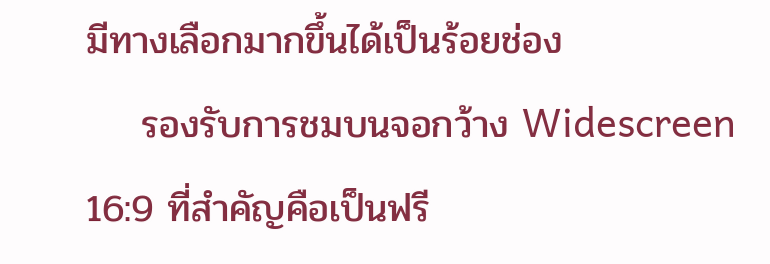มีทางเลือกมากขึ้นได้เป็นร้อยช่อง
    รองรับการชมบนจอกว้าง Widescreen 16:9 ที่สำคัญคือเป็นฟรี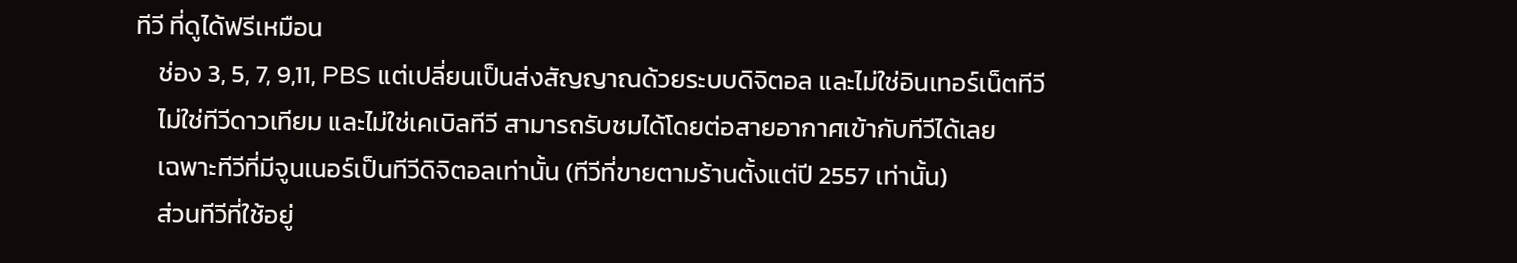ทีวี ที่ดูได้ฟรีเหมือน
    ช่อง 3, 5, 7, 9,11, PBS แต่เปลี่ยนเป็นส่งสัญญาณด้วยระบบดิจิตอล และไม่ใช่อินเทอร์เน็ตทีวี
    ไม่ใช่ทีวีดาวเทียม และไม่ใช่เคเบิลทีวี สามารถรับชมได้โดยต่อสายอากาศเข้ากับทีวีได้เลย
    เฉพาะทีวีที่มีจูนเนอร์เป็นทีวีดิจิตอลเท่านั้น (ทีวีที่ขายตามร้านตั้งแต่ปี 2557 เท่านั้น)
    ส่วนทีวีที่ใช้อยู่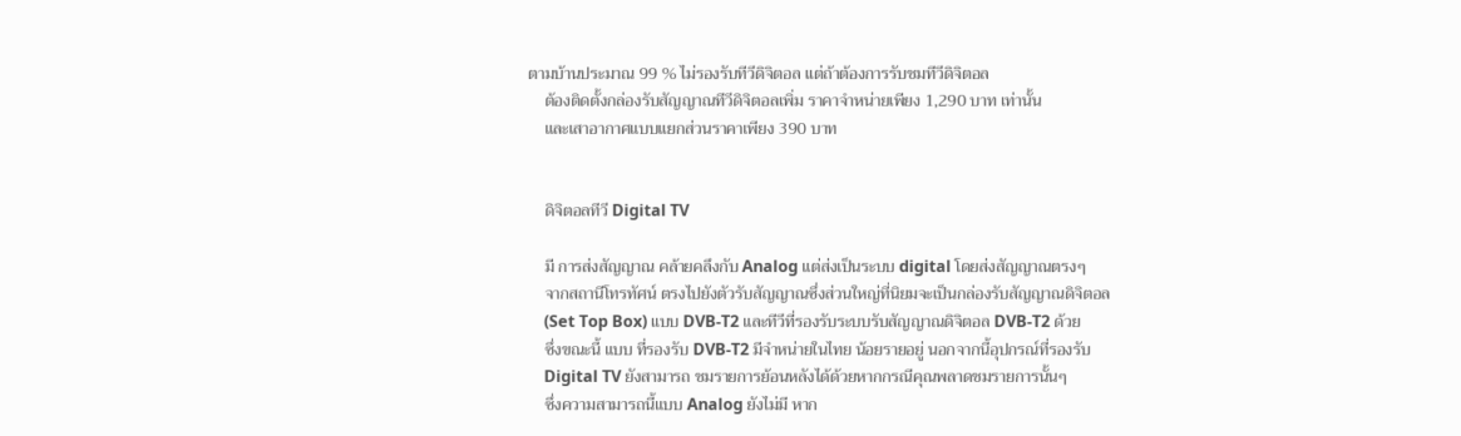ตามบ้านประมาณ 99 % ไม่รองรับทีวีดิจิตอล แต่ถ้าต้องการรับชมทีวีดิจิตอล
    ต้องติดตั้งกล่องรับสัญญาณทีวีดิจิตอลเพิ่ม ราคาจำหน่ายเพียง 1,290 บาท เท่านั้น
    และเสาอากาศแบบแยกส่วนราคาเพียง 390 บาท


    ดิจิตอลทีวี Digital TV

    มี การส่งสัญญาณ คล้ายคลึงกับ Analog แต่ส่งเป็นระบบ digital โดยส่งสัญญาณตรงๆ
    จากสถานีโทรทัศน์ ตรงไปยังตัวรับสัญญาณซึ่งส่วนใหญ่ที่นิยมจะเป็นกล่องรับสัญญาณดิจิตอล
    (Set Top Box) แบบ DVB-T2 และทีวีที่รองรับระบบรับสัญญาณดิจิตอล DVB-T2 ด้วย
    ซึ่งขณะนี้ แบบ ที่รองรับ DVB-T2 มีจำหน่ายในไทย น้อยรายอยู่ นอกจากนี้อุปกรณ์ที่รองรับ
    Digital TV ยังสามารถ ชมรายการย้อนหลังได้ด้วยหากกรณีคุณพลาดชมรายการนั้นๆ
    ซึ่งความสามารถนี้แบบ Analog ยังไม่มี หาก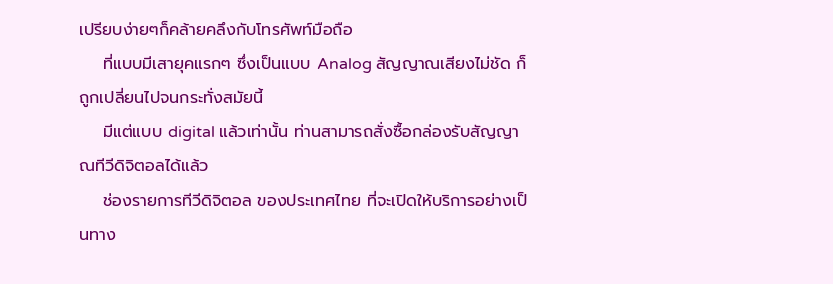เปรียบง่ายๆก็คล้ายคลึงกับโทรศัพท์มือถือ
    ที่แบบมีเสายุคแรกๆ ซึ่งเป็นแบบ Analog สัญญาณเสียงไม่ชัด ก็ถูกเปลี่ยนไปจนกระทั่งสมัยนี้
    มีแต่แบบ digital แล้วเท่านั้น ท่านสามารถสั่งซื้อกล่องรับสัญญาณทีวีดิจิตอลได้แล้ว
    ช่องรายการทีวีดิจิตอล ของประเทศไทย ที่จะเปิดให้บริการอย่างเป็นทาง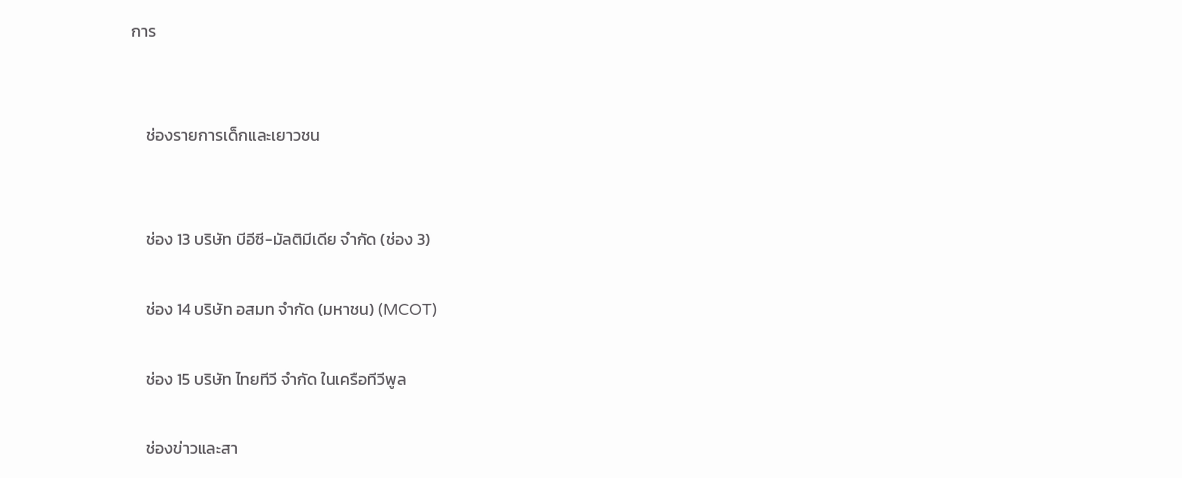การ


    ช่องรายการเด็กและเยาวชน


    ช่อง 13 บริษัท บีอีซี-มัลติมีเดีย จำกัด (ช่อง 3)

    ช่อง 14 บริษัท อสมท จำกัด (มหาชน) (MCOT)

    ช่อง 15 บริษัท ไทยทีวี จำกัด ในเครือทีวีพูล

    ช่องข่าวและสา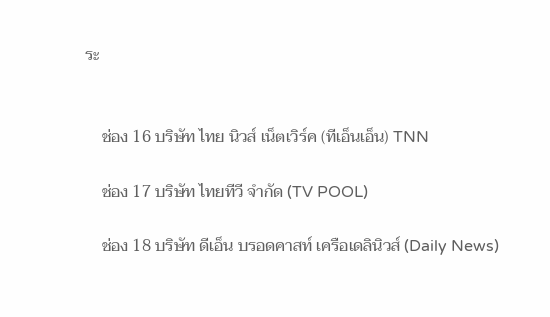ระ


    ช่อง 16 บริษัท ไทย นิวส์ เน็ตเวิร์ค (ทีเอ็นเอ็น) TNN

    ช่อง 17 บริษัท ไทยทีวี จำกัด (TV POOL)

    ช่อง 18 บริษัท ดีเอ็น บรอดคาสท์ เครือเดลินิวส์ (Daily News)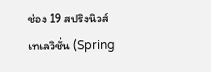ช่อง 19 สปริงนิวส์ เทเลวิชั่น (Spring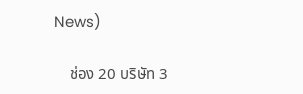News)

    ช่อง 20 บริษัท 3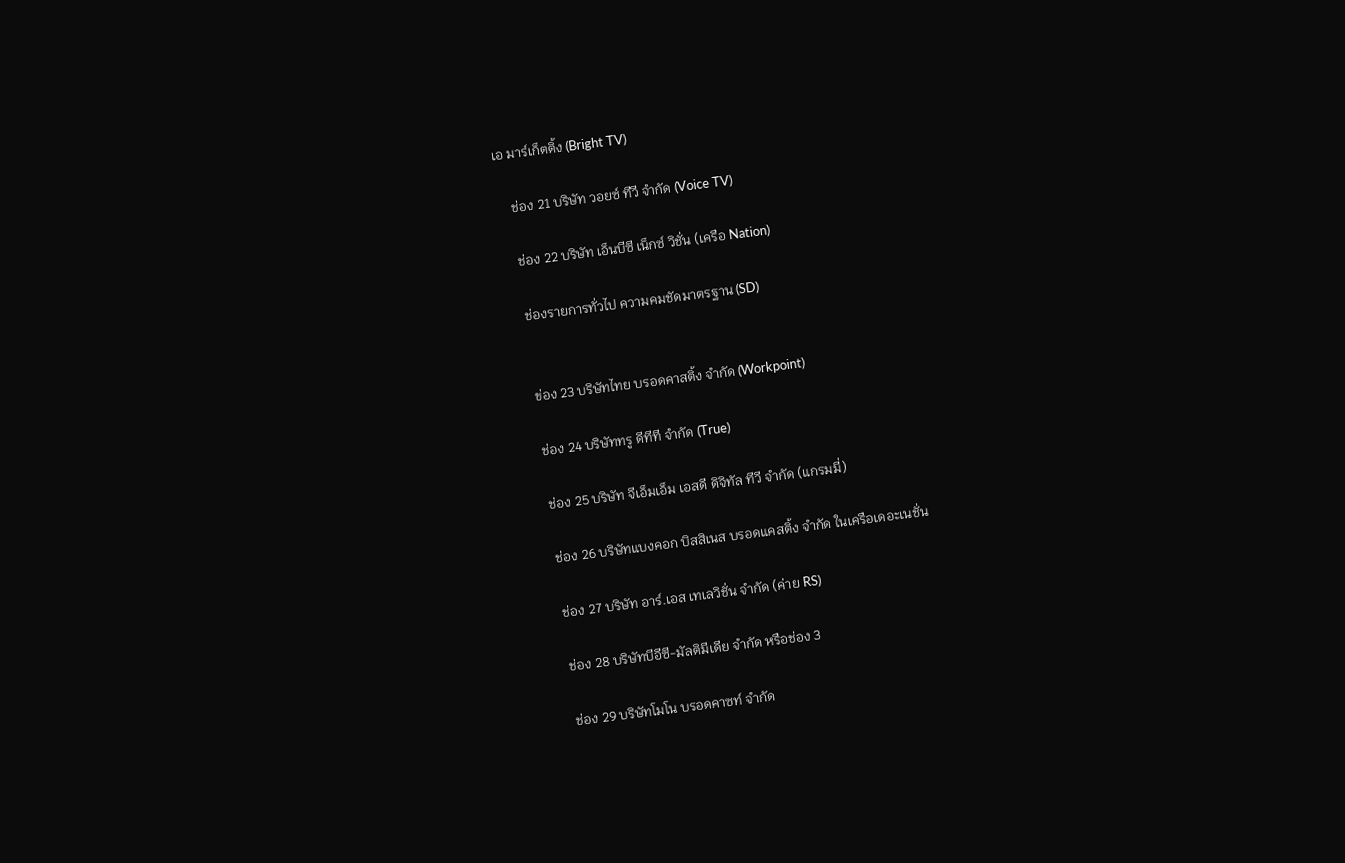เอ มาร์เก็ตติ้ง (Bright TV)

    ช่อง 21 บริษัท วอยซ์ ทีวี จำกัด (Voice TV)

    ช่อง 22 บริษัท เอ็นบีซี เน็กซ์ วิชั่น (เครือ Nation)

    ช่องรายการทั่วไป ความคมชัดมาตรฐาน (SD)


    ข่อง 23 บริษัทไทย บรอดคาสติ้ง จำกัด (Workpoint)

    ช่อง 24 บริษัททรู ดีทีที จำกัด (True)

    ช่อง 25 บริษัท จีเอ็มเอ็ม เอสดี ดิจิทัล ทีวี จำกัด (แกรมมี่)

    ช่อง 26 บริษัทแบงคอก บิสสิเนส บรอดแคสติ้ง จำกัด ในเครือเดอะเนชั่น

    ช่อง 27 บริษัท อาร์.เอส เทเลวิชั่น จำกัด (ค่าย RS)

    ช่อง 28 บริษัทบีอีซี-มัลติมีเดีย จำกัด หรือช่อง 3

    ช่อง 29 บริษัทโมโน บรอดคาซท์ จำกัด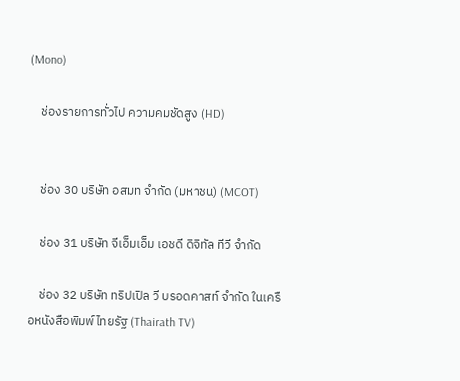(Mono)

    ช่องรายการทั่วไป ความคมชัดสูง (HD)


    ช่อง 30 บริษัท อสมท จำกัด (มหาชน) (MCOT)

    ช่อง 31 บริษัท จีเอ็มเอ็ม เอชดี ดิจิทัล ทีวี จำกัด

    ช่อง 32 บริษัท ทริปเปิล วี บรอดคาสท์ จำกัด ในเครือหนังสือพิมพ์ไทยรัฐ (Thairath TV)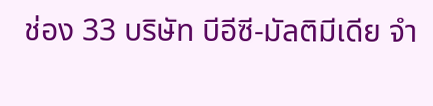ช่อง 33 บริษัท บีอีซี-มัลติมีเดีย จำ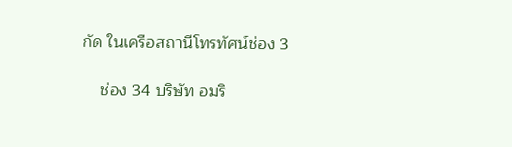กัด ในเครือสถานีโทรทัศน์ช่อง 3

    ช่อง 34 บริษัท อมริ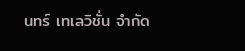นทร์ เทเลวิชั่น จำกัด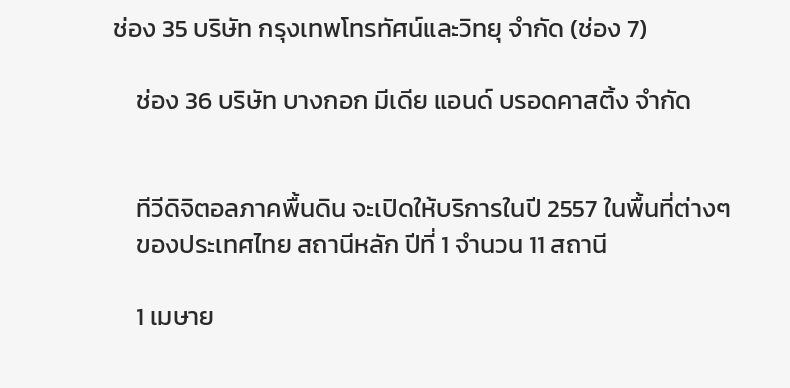ช่อง 35 บริษัท กรุงเทพโทรทัศน์และวิทยุ จำกัด (ช่อง 7)

    ช่อง 36 บริษัท บางกอก มีเดีย แอนด์ บรอดคาสติ้ง จำกัด


    ทีวีดิจิตอลภาคพื้นดิน จะเปิดให้บริการในปี 2557 ในพื้นที่ต่างๆ
    ของประเทศไทย สถานีหลัก ปีที่ 1 จำนวน 11 สถานี

    1 เมษาย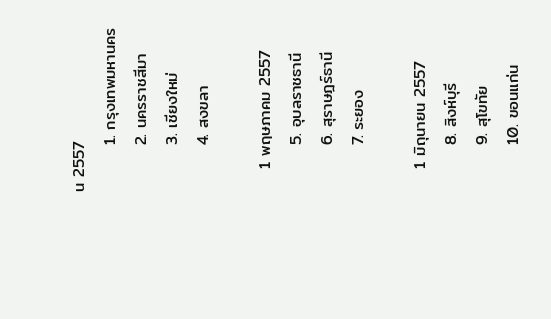น 2557
        1. กรุงเทพมหานคร
        2. นครราชสีมา
        3. เชียงใหม่
        4. สงขลา

    1 พฤษภาคม 2557
        5. อุบลราชธานี
        6. สุราษฎร์ธานี
        7. ระยอง

    1 มิถุนายน 2557
        8. สิงห์บุรี
        9. สุโขทัย
        10. ขอนแก่น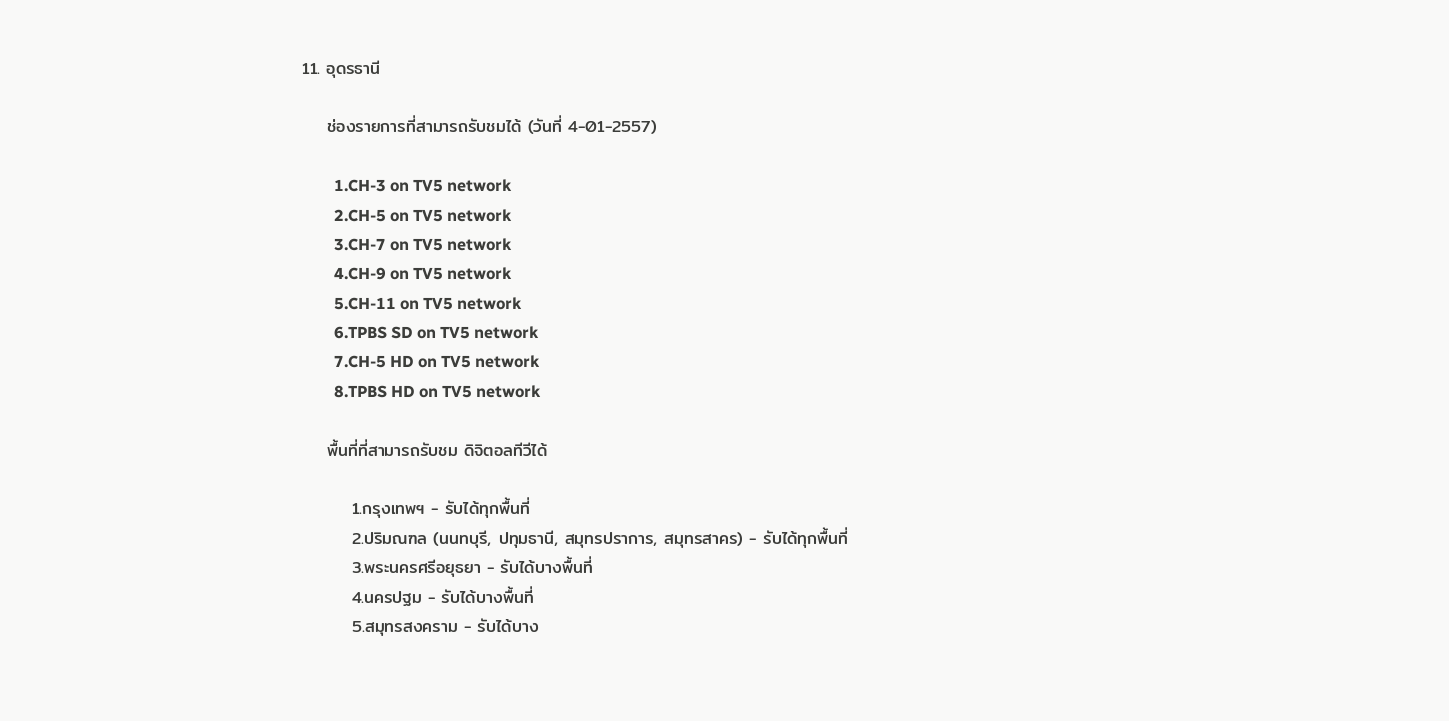11. อุดรธานี

    ช่องรายการที่สามารถรับชมได้ (วันที่ 4-01-2557)

        1.CH-3 on TV5 network
        2.CH-5 on TV5 network
        3.CH-7 on TV5 network
        4.CH-9 on TV5 network
        5.CH-11 on TV5 network
        6.TPBS SD on TV5 network
        7.CH-5 HD on TV5 network
        8.TPBS HD on TV5 network

    พื้นที่ที่สามารถรับชม ดิจิตอลทีวีได้

        1.กรุงเทพฯ - รับได้ทุกพื้นที่
        2.ปริมณฑล (นนทบุรี, ปทุมธานี, สมุทรปราการ, สมุทรสาคร) - รับได้ทุกพื้นที่
        3.พระนครศรีอยุธยา - รับได้บางพื้นที่
        4.นครปฐม - รับได้บางพื้นที่
        5.สมุทรสงคราม - รับได้บาง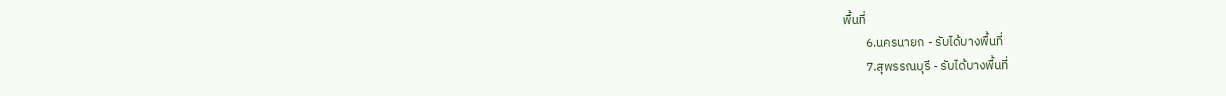พื้นที่
        6.นครนายก - รับได้บางพื้นที่
        7.สุพรรณบุรี - รับได้บางพื้นที่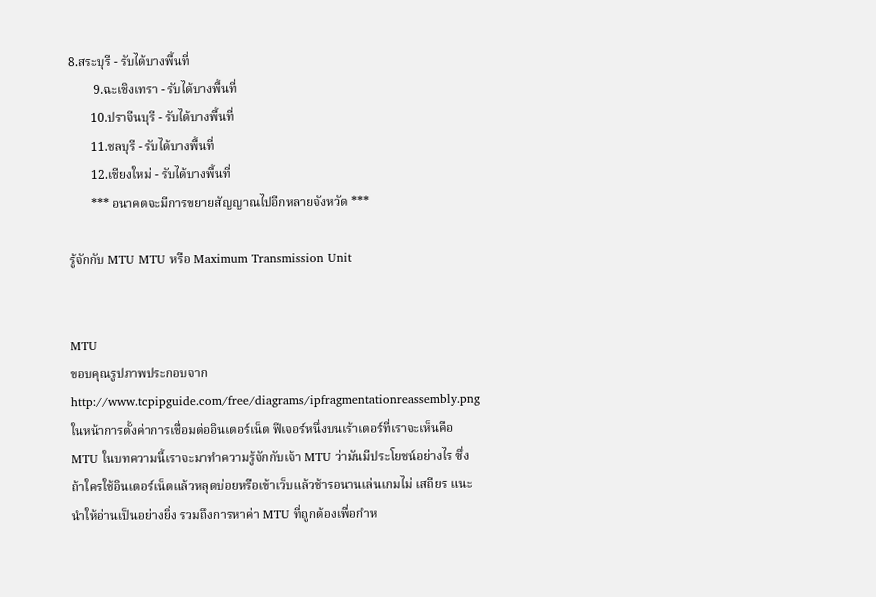8.สระบุรี - รับได้บางพื้นที่
        9.ฉะเชิงเทรา - รับได้บางพื้นที่
       10.ปราจีนบุรี - รับได้บางพื้นที่
       11.ชลบุรี - รับได้บางพื้นที่
       12.เชียงใหม่ - รับได้บางพื้นที่
       *** อนาคตจะมีการขยายสัญญาณไปอีกหลายจังหวัด ***

รู้จักกับ MTU MTU หรือ Maximum Transmission Unit


MTU
ขอบคุณรูปภาพประกอบจาก http://www.tcpipguide.com/free/diagrams/ipfragmentationreassembly.png
ในหน้าการตั้งค่าการเชื่อมต่ออินเตอร์เน็ต ฟีเจอร์หนึ่งบนเร้าเตอร์ที่เราจะเห็นคือ MTU ในบทความนี้เราจะมาทำความรู้จักกับเจ้า MTU ว่ามันมีประโยชน์อย่างไร ซึ่งถ้าใครใช้อินเตอร์เน็ตแล้วหลุดบ่อยหรือเข้าเว็บแล้วช้ารอนานเล่นเกมไม่ เสถียร แนะนำให้อ่านเป็นอย่างยิ่ง รวมถึงการหาค่า MTU ที่ถูกต้องเพื่อกำห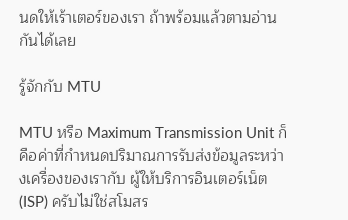นดให้เร้าเตอร์ของเรา ถ้าพร้อมแล้วตามอ่านกันได้เลย

รู้จักกับ MTU

MTU หรือ Maximum Transmission Unit ก็คือค่าที่กำหนดปริมาณการรับส่งข้อมูลระหว่างเครื่องของเรากับ ผู้ให้บริการอินเตอร์เน็ต (ISP) ครับไม่ใช่สโมสร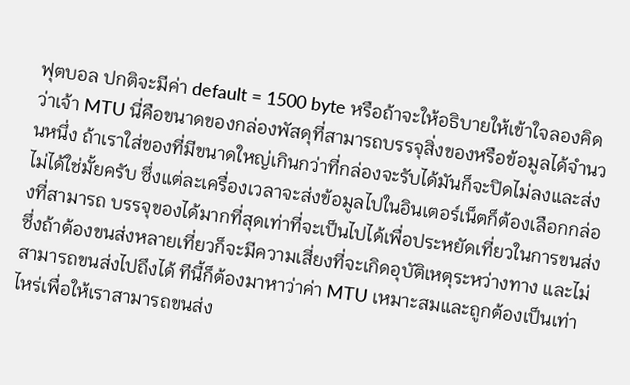ฟุตบอล ปกติจะมีค่า default = 1500 byte หรือถ้าจะให้อธิบายให้เข้าใจลองคิดว่าเจ้า MTU นี่คือขนาดของกล่องพัสดุที่สามารถบรรจุสิ่งของหรือข้อมูลได้จำนวนหนึ่ง ถ้าเราใส่ของที่มีขนาดใหญ่เกินกว่าที่กล่องจะรับได้มันก็จะปิดไม่ลงและส่ง ไม่ได้ใช่มั้ยครับ ซึ่งแต่ละเครื่องเวลาจะส่งข้อมูลไปในอินเตอร์เน็ตก็ต้องเลือกกล่องที่สามารถ บรรจุของได้มากที่สุดเท่าที่จะเป็นไปได้เพื่อประหยัดเที่ยวในการขนส่ง ซึ่งถ้าต้องขนส่งหลายเที่ยวก็จะมีความเสี่ยงที่จะเกิดอุบัติเหตุระหว่างทาง และไม่สามารถขนส่งไปถึงได้ ทีนี้ก็ต้องมาหาว่าค่า MTU เหมาะสมและถูกต้องเป็นเท่าไหร่เพื่อให้เราสามารถขนส่ง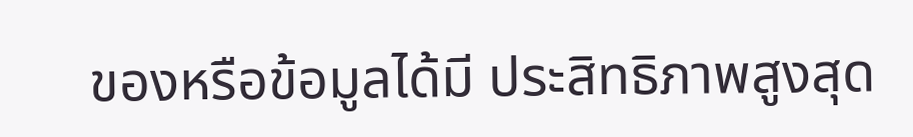ของหรือข้อมูลได้มี ประสิทธิภาพสูงสุด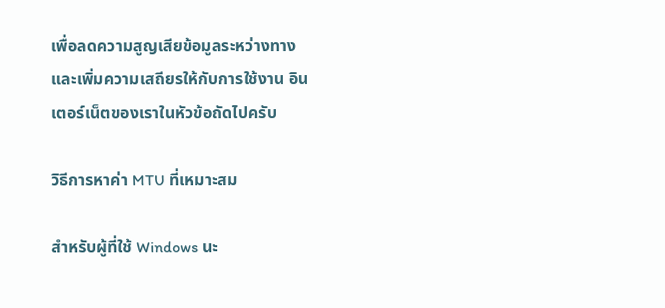เพื่อลดความสูญเสียข้อมูลระหว่างทางและเพิ่มความเสถียรให้กับการใช้งาน อินเตอร์เน็ตของเราในหัวข้อถัดไปครับ

วิธีการหาค่า MTU ที่เหมาะสม

สำหรับผู้ที่ใช้ Windows นะ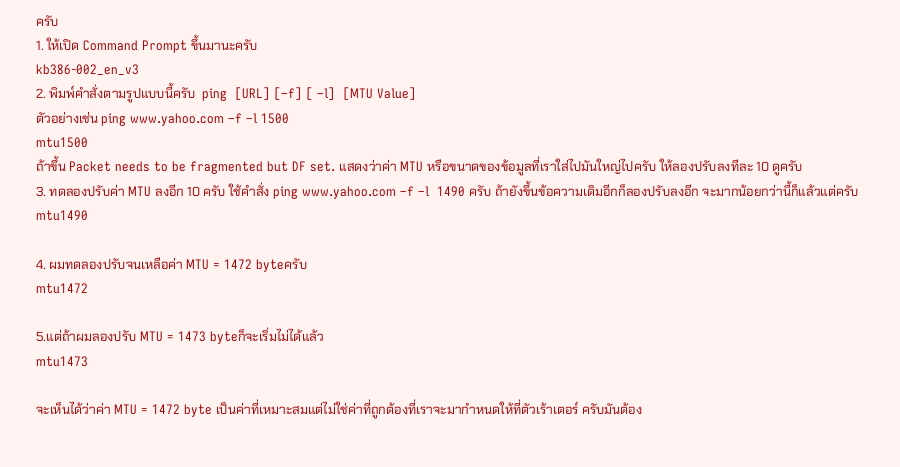ครับ
1. ให้เปิด Command Prompt ขึ้นมานะครับ
kb386-002_en_v3
2. พิมพ์คำสั่งตามรูปแบบนี้ครับ  ping  [URL] [–f] [ –l]  [MTU Value]
ตัวอย่างเช่น ping www.yahoo.com –f –l 1500
mtu1500
ถ้าขึ้น Packet needs to be fragmented but DF set. แสดงว่าค่า MTU หรือขนาดของข้อมูลที่เราใส่ไปมันใหญ่ไปครับ ให้ลองปรับลงทีละ 10 ดูครับ
3. ทดลองปรับค่า MTU ลงอีก 10 ครับ ใช้คำสั่ง ping www.yahoo.com –f –l  1490 ครับ ถ้ายังขึ้นข้อความเดิมอีกก็ลองปรับลงอีก จะมากน้อยกว่านี้ก็แล้วแต่ครับ
mtu1490

4. ผมทดลองปรับจนเหลือค่า MTU = 1472 byteครับ
mtu1472

5.แต่ถ้าผมลองปรับ MTU = 1473 byteก็จะเริ่มไม่ได้แล้ว
mtu1473

จะเห็นได้ว่าค่า MTU = 1472 byte เป็นค่าที่เหมาะสมแต่ไม่ใช่ค่าที่ถูกต้องที่เราจะมากำหนดให้ที่ตัวเร้าเตอร์ ครับมันต้อง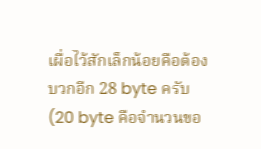เผื่อไว้สักเล็กน้อยคือต้องบวกอีก 28 byte ครับ (20 byte คือจำนวนขอ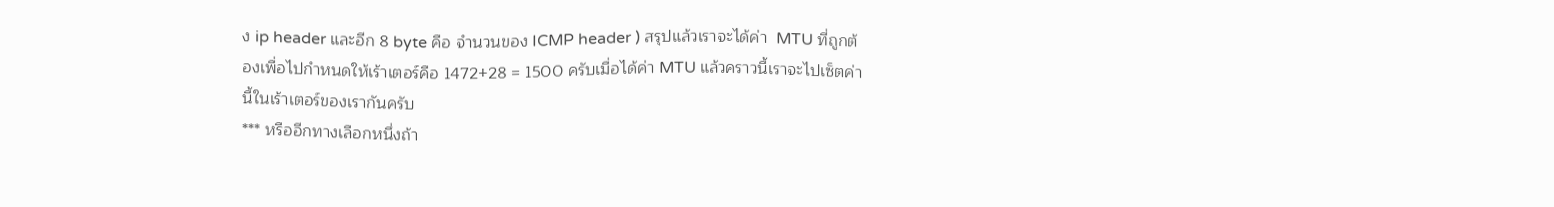ง ip header และอีก 8 byte คือ จำนวนของ ICMP header ) สรุปแล้วเราจะได้ค่า  MTU ที่ถูกต้องเพื่อไปกำหนดให้เร้าเตอร์คือ 1472+28 = 1500 ครับเมื่อได้ค่า MTU แล้วคราวนี้เราจะไปเซ็ตค่านี้ในเร้าเตอร์ของเรากันครับ
*** หรืออีกทางเลือกหนึ่งถ้า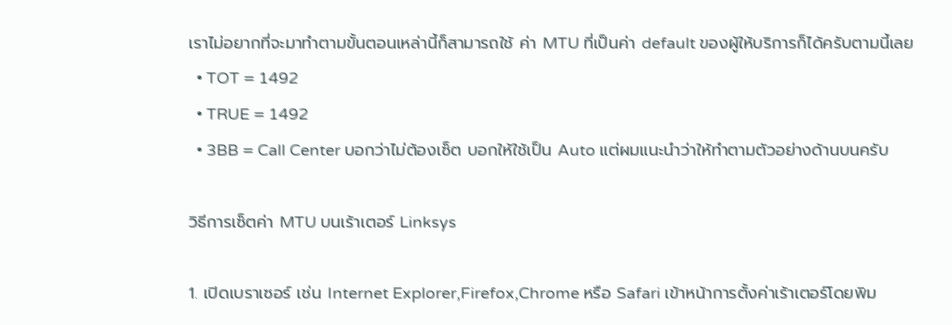เราไม่อยากที่จะมาทำตามขั้นตอนเหล่านี้ก็สามารถใช้ ค่า MTU ที่เป็นค่า default ของผู้ให้บริการก็ได้ครับตามนี้เลย
  • TOT = 1492
  • TRUE = 1492
  • 3BB = Call Center บอกว่าไม่ต้องเซ็ต บอกให้ใช้เป็น Auto แต่ผมแนะนำว่าให้ทำตามตัวอย่างด้านบนครับ

วิธีการเซ็ตค่า MTU บนเร้าเตอร์ Linksys

1. เปิดเบราเซอร์ เช่น Internet Explorer,Firefox,Chrome หรือ Safari เข้าหน้าการตั้งค่าเร้าเตอร์โดยพิม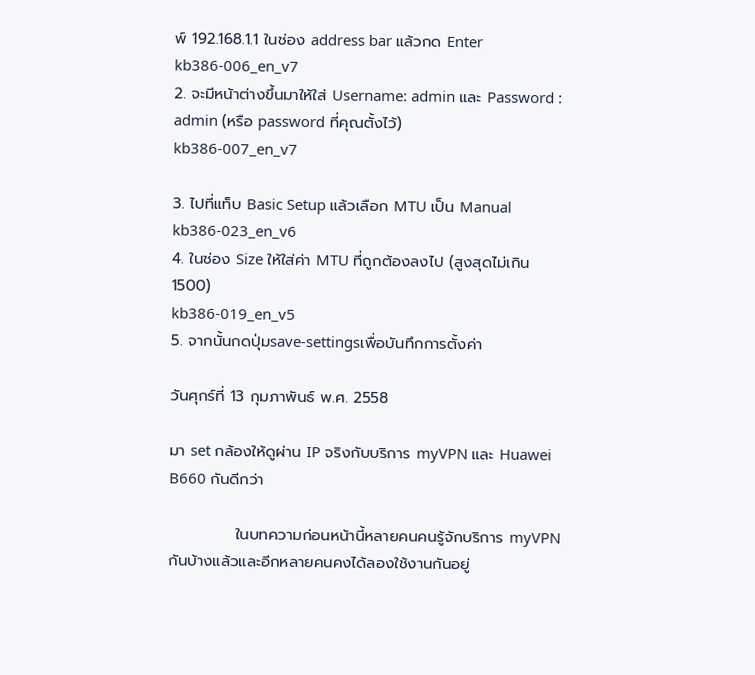พ์ 192.168.1.1 ในช่อง address bar แล้วกด Enter
kb386-006_en_v7
2. จะมีหน้าต่างขึ้นมาให้ใส่ Username: admin และ Password : admin (หรือ password ที่คุณตั้งไว้)
kb386-007_en_v7

3. ไปที่แท็บ Basic Setup แล้วเลือก MTU เป็น Manual
kb386-023_en_v6
4. ในช่อง Size ให้ใส่ค่า MTU ที่ถูกต้องลงไป (สูงสุดไม่เกิน 1500)
kb386-019_en_v5
5. จากนั้นกดปุ่มsave-settingsเพื่อบันทึกการตั้งค่า

วันศุกร์ที่ 13 กุมภาพันธ์ พ.ศ. 2558

มา set กล้องให้ดูผ่าน IP จริงกับบริการ myVPN และ Huawei B660 กันดีกว่า

            ในบทความก่อนหน้านี้หลายคนคนรู้จักบริการ myVPN กันบ้างแล้วและอีกหลายคนคงได้ลองใช้งานกันอยู่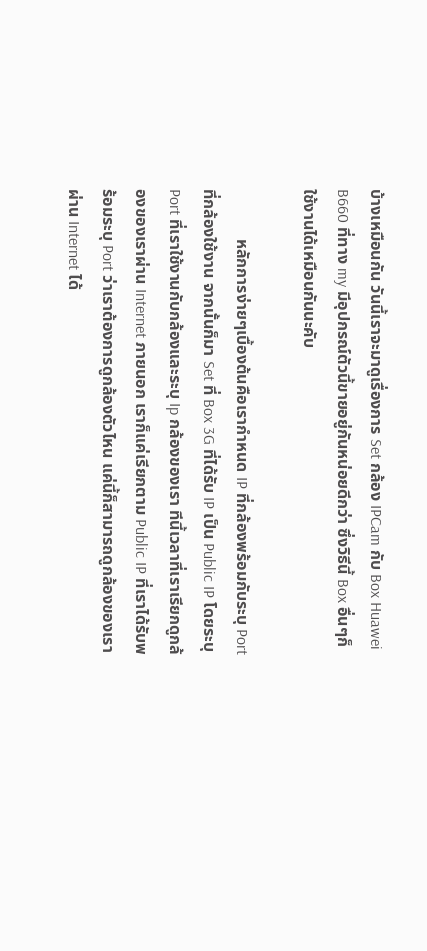บ้างเหมือนกัน วันนี้เราจะมาดูเรื่องการ Set กล้อง IPCam กับ Box Huawei B660 ที่ทาง my มีอุปกรณ์ตัวนี้ขายอยู่กันหน่อยดีกว่า ซึ่งวิธีนี้ Box อื่นๆก็ใช้งานได้เหมือนกันนะคับ

            หลักการง่ายๆเบื้องต้นคือเรากำหนด IP ที่กล้องพร้อมกับระบุ Port ที่กล้องใช้งาน จากนั้นก็มา Set ที่ Box 3G ที่ได้รับ IP เป็น Public IP โดยระบุ Port ที่เราใช้งานกับกล้องและระบุ Ip กล้องของเรา ทีนี้เวลาที่เราเรียกดูกล้องของเราผ่าน Internet ภายนอก เราก็แค่เรียกตาม Public IP ที่เราได้รับพร้อมระบุ Port ว่าเราต้องการดูกล้องตัวไหน แค่นี้ก็สามารถดูกล้องของเราผ่าน Internet ได้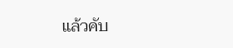แล้วคับ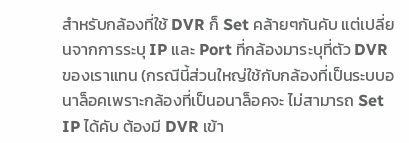สำหรับกล้องที่ใช้ DVR ก็ Set คล้ายๆกันคับ แต่เปลี่ยนจากการระบุ IP และ Port ที่กล้องมาระบุที่ตัว DVR ของเราแทน (กรณีนี้ส่วนใหญ่ใช้กับกล้องที่เป็นระบบอนาล็อคเพราะกล้องที่เป็นอนาล็อคจะ ไม่สามารถ Set IP ได้คับ ต้องมี DVR เข้า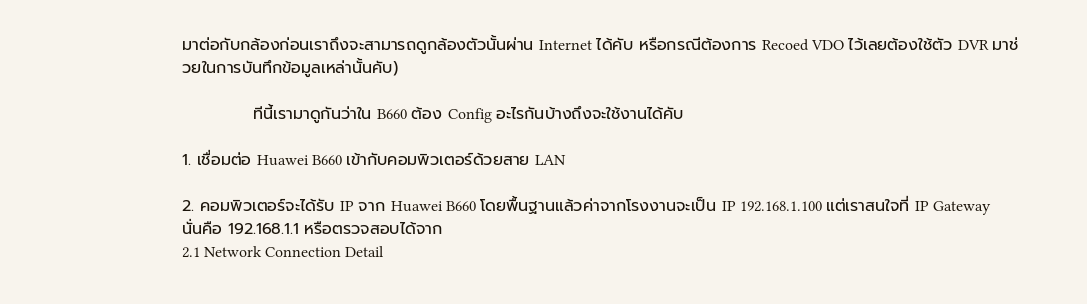มาต่อกับกล้องก่อนเราถึงจะสามารถดูกล้องตัวนั้นผ่าน Internet ได้คับ หรือกรณีต้องการ Recoed VDO ไว้เลยต้องใช้ตัว DVR มาช่วยในการบันทึกข้อมูลเหล่านั้นคับ)

            ทีนี้เรามาดูกันว่าใน B660 ต้อง Config อะไรกันบ้างถึงจะใช้งานได้คับ

1. เชื่อมต่อ Huawei B660 เข้ากับคอมพิวเตอร์ด้วยสาย LAN

2. คอมพิวเตอร์จะได้รับ IP จาก Huawei B660 โดยพื้นฐานแล้วค่าจากโรงงานจะเป็น IP 192.168.1.100 แต่เราสนใจที่ IP Gateway นั่นคือ 192.168.1.1 หรือตรวจสอบได้จาก
2.1 Network Connection Detail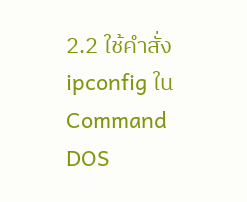2.2 ใช้คำสั่ง ipconfig ใน Command DOS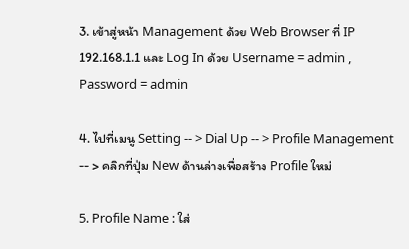3. เข้าสู่หน้า Management ด้วย Web Browser ที่ IP 192.168.1.1 และ Log In ด้วย Username = admin , Password = admin

4. ไปที่เมนู Setting -- > Dial Up -- > Profile Management -- > คลิกที่ปุ่ม New ด้านล่างเพื่อสร้าง Profile ใหม่

5. Profile Name : ใส่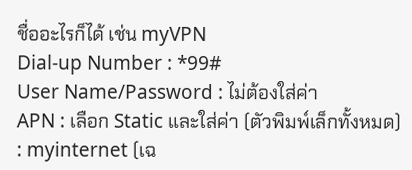ชื่ออะไรก็ได้ เช่น myVPN
Dial-up Number : *99#
User Name/Password : ไม่ต้องใส่ค่า
APN : เลือก Static และใส่ค่า (ตัวพิมพ์เล็กทั้งหมด) : myinternet (เฉ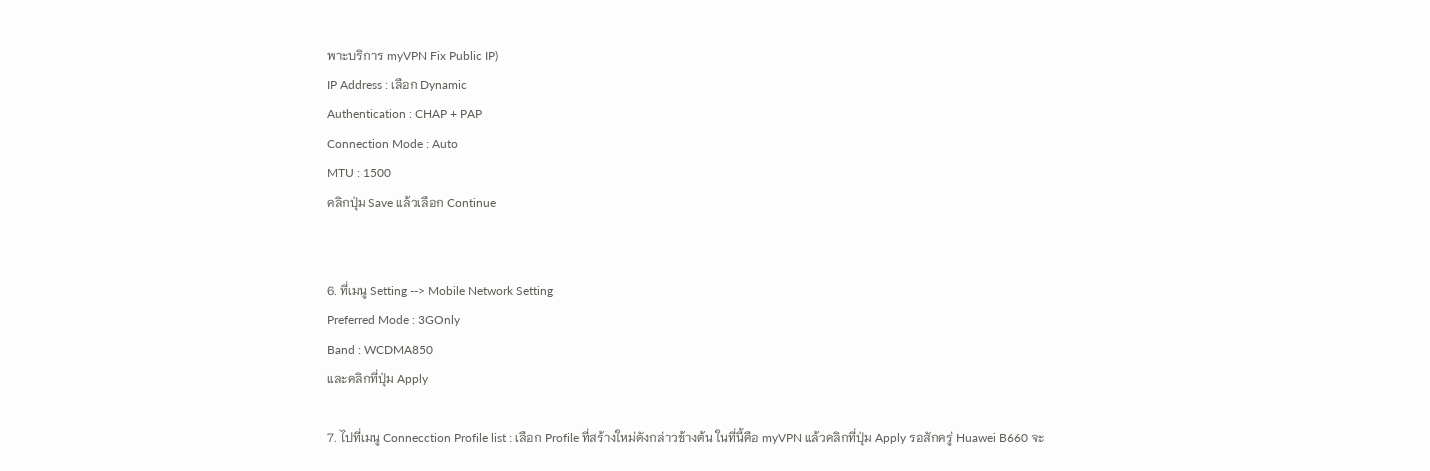พาะบริการ myVPN Fix Public IP)
IP Address : เลือก Dynamic
Authentication : CHAP + PAP
Connection Mode : Auto
MTU : 1500
คลิกปุ่ม Save แล้วเลือก Continue


6. ที่เมนู Setting --> Mobile Network Setting
Preferred Mode : 3GOnly
Band : WCDMA850
และคลิกที่ปุ่ม Apply

7. ไปที่เมนู Connecction Profile list : เลือก Profile ที่สร้างใหม่ดังกล่าวข้างต้น ในที่นี้คือ myVPN แล้วคลิกที่ปุ่ม Apply รอสักครู่ Huawei B660 จะ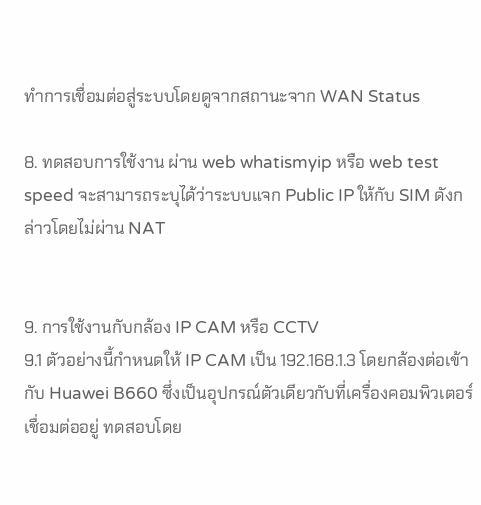ทำการเชื่อมต่อสู่ระบบโดยดูจากสถานะจาก WAN Status

8. ทดสอบการใช้งาน ผ่าน web whatismyip หรือ web test speed จะสามารถระบุได้ว่าระบบแจก Public IP ให้กับ SIM ดังกล่าวโดยไม่ผ่าน NAT


9. การใช้งานกับกล้อง IP CAM หรือ CCTV
9.1 ตัวอย่างนี้กำหนดให้ IP CAM เป็น 192.168.1.3 โดยกล้องต่อเข้ากับ Huawei B660 ซึ่งเป็นอุปกรณ์ตัวเดียวกับที่เครื่องคอมพิวเตอร์เชื่อมต่ออยู่ ทดสอบโดย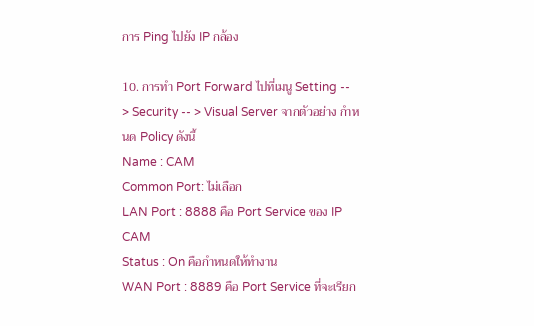การ Ping ไปยัง IP กล้อง

10. การทำ Port Forward ไปที่เมนู Setting -- > Security -- > Visual Server จากตัวอย่าง กำหนด Policy ดังนี้
Name : CAM
Common Port: ไม่เลือก
LAN Port : 8888 คือ Port Service ของ IP CAM
Status : On คือกำหนดให้ทำงาน
WAN Port : 8889 คือ Port Service ที่จะเรียก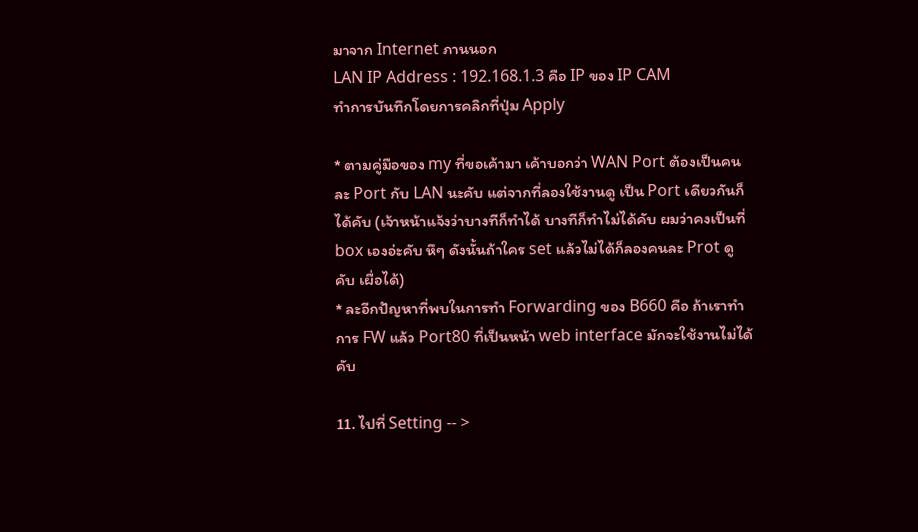มาจาก Internet ภานนอก
LAN IP Address : 192.168.1.3 คือ IP ของ IP CAM
ทำการบันทึกโดยการคลิกที่ปุ่ม Apply

* ตามคู่มือของ my ที่ขอเค้ามา เค้าบอกว่า WAN Port ต้องเป็นคนละ Port กับ LAN นะคับ แต่จากที่ลองใช้งานดู เป็น Port เดียวกันก็ได้คับ (เจ้าหน้าแจ้งว่าบางทีก็ทำได้ บางทีก็ทำไม่ได้คับ ผมว่าคงเป็นที่ box เองอ่ะคับ หึๆ ดังนั้นถ้าใคร set แล้วไม่ได้ก็ลองคนละ Prot ดูคับ เผื่อได้)
* ละอีกปัญหาที่พบในการทำ Forwarding ของ B660 คือ ถ้าเราทำการ FW แล้ว Port80 ที่เป็นหน้า web interface มักจะใช้งานไม่ได้คับ

11. ไปที่ Setting -- >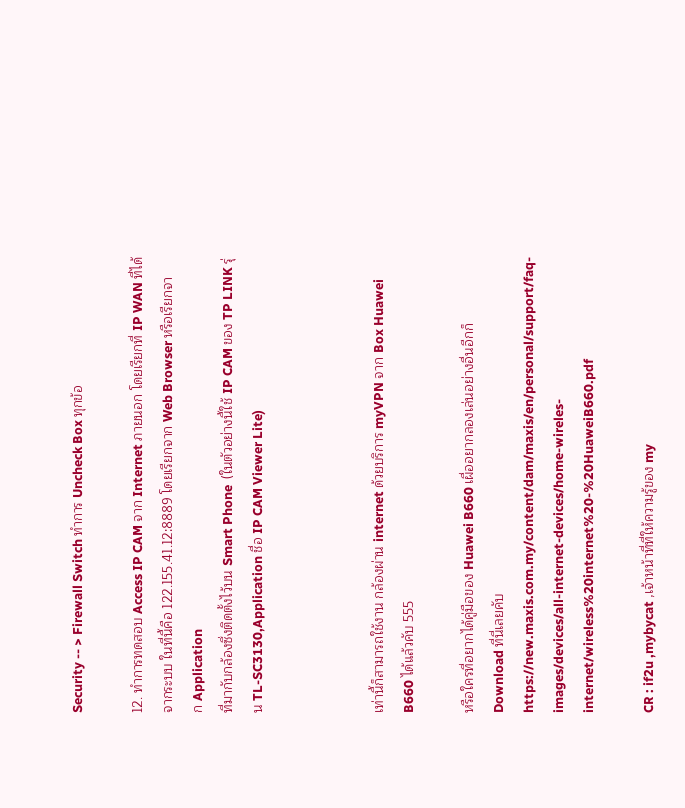Security -- > Firewall Switch ทำการ Uncheck Box ทุกข้อ

12. ทำการทดสอบ Access IP CAM จาก Internet ภายนอก โดยเรียกที่ IP WAN ที่ได้จากระบบ ในที่นี้คือ 122.155.41.12:8889 โดยเรียกจาก Web Browser หรือเรียกจาก Application
ที่มากับกล้องซึ่งติดตั้งไว้บน Smart Phone  (ในตัวอย่างนี้ใช้ IP CAM ของ TP LINK รุ่น TL-SC3130,Application ชื่อ IP CAM Viewer Lite)



เท่านี้ก็สามารถใช้งาน กล้องผ่าน internet ด้วยบริการ myVPN จาก Box Huawei B660 ได้แล้วคับ 555

หรือใครที่อยากได้คู่มือของ Huawei B660 เผื่ออยากลองเล่นอย่างอื่นอีกก็ Download ที่นี่เลยคับ
https://new.maxis.com.my/content/dam/maxis/en/personal/support/faq-images/devices/all-internet-devices/home-wireles-internet/wireless%20internet%20-%20HuaweiB660.pdf

CR : if2u ,mybycat ,เจ้าหน้าที่ที่ให้ความรู้ของ my